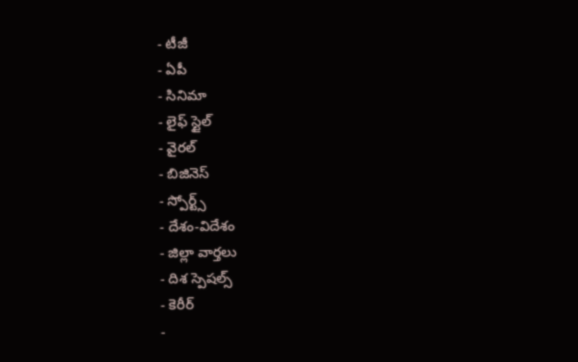- టీజీ
- ఏపీ
- సినిమా
- లైఫ్ స్టైల్
- వైరల్
- బిజినెస్
- స్పోర్ట్స్
- దేశం-విదేశం
- జిల్లా వార్తలు
- దిశ స్పెషల్స్
- కెరీర్
-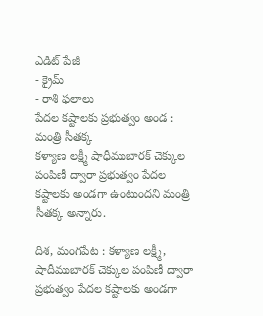ఎడిట్ పేజీ
- క్రైమ్
- రాశి ఫలాలు
పేదల కష్టాలకు ప్రభుత్వం అండ : మంత్రి సీతక్క
కళ్యాణ లక్ష్మీ షాధీముబారక్ చెక్కుల పంపిణీ ద్వారా ప్రభుత్వం పేదల కష్టాలకు అండగా ఉంటుందని మంత్రి సీతక్క అన్నారు.

దిశ, మంగపేట : కళ్యాణ లక్ష్మీ, షాదీముబారక్ చెక్కుల పంపిణీ ద్వారా ప్రభుత్వం పేదల కష్టాలకు అండగా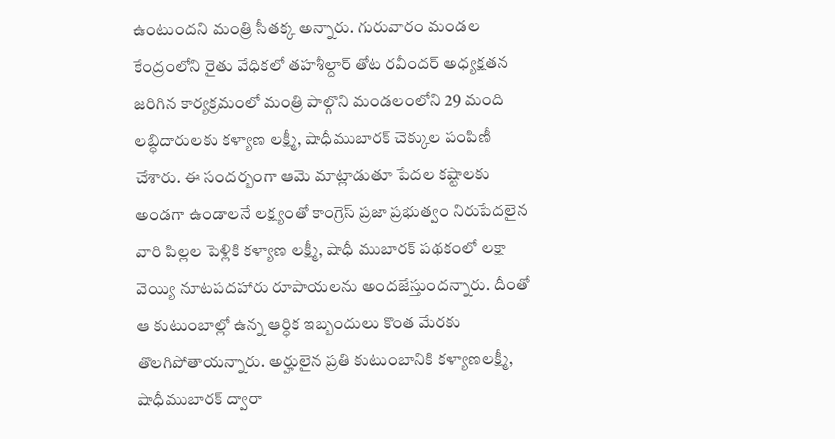ఉంటుందని మంత్రి సీతక్క అన్నారు. గురువారం మండల కేంద్రంలోని రైతు వేధికలో తహశీల్దార్ తోట రవీందర్ అధ్యక్షతన జరిగిన కార్యక్రమంలో మంత్రి పాల్గొని మండలంలోని 29 మంది లబ్ధిదారులకు కళ్యాణ లక్ష్మీ, షాధీముబారక్ చెక్కుల పంపిణీ చేశారు. ఈ సందర్బంగా ఆమె మాట్లాడుతూ పేదల కష్టాలకు అండగా ఉండాలనే లక్ష్యంతో కాంగ్రెస్ ప్రజా ప్రభుత్వం నిరుపేదలైన వారి పిల్లల పెళ్లికి కళ్యాణ లక్ష్మీ, షాధీ ముబారక్ పథకంలో లక్షా వెయ్యి నూటపదహారు రూపాయలను అందజేస్తుందన్నారు. దీంతో ఆ కుటుంబాల్లో ఉన్న ఆర్ధిక ఇబ్బందులు కొంత మేరకు తొలగిపోతాయన్నారు. అర్హులైన ప్రతి కుటుంబానికి కళ్యాణలక్ష్మీ, షాధీముబారక్ ద్వారా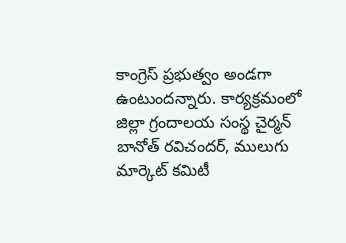కాంగ్రెస్ ప్రభుత్వం అండగా ఉంటుందన్నారు. కార్యక్రమంలో జిల్లా గ్రందాలయ సంస్థ చైర్మన్ బానోత్ రవిచందర్, ములుగు మార్కెట్ కమిటీ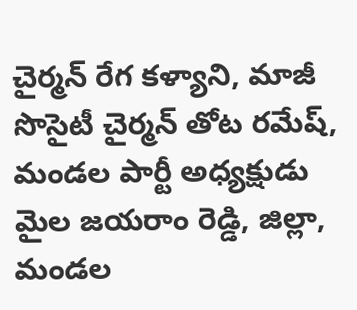చైర్మన్ రేగ కళ్యాని, మాజీ సొసైటీ చైర్మన్ తోట రమేష్, మండల పార్టీ అధ్యక్షుడు మైల జయరాం రెడ్డి, జిల్లా, మండల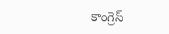కాంగ్రెస్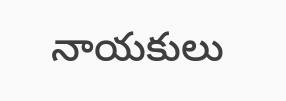నాయకులు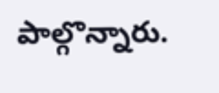పాల్గొన్నారు.